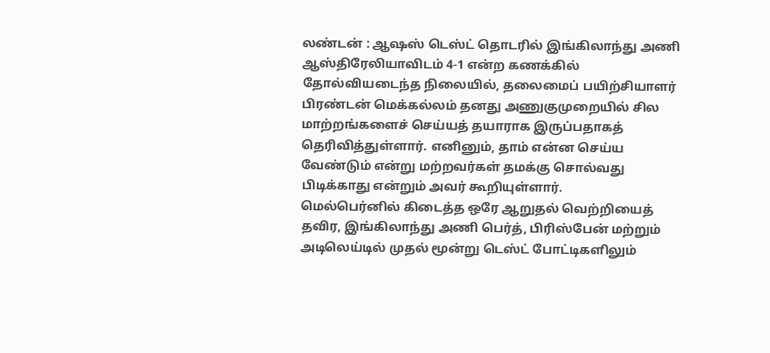லண்டன் : ஆஷஸ் டெஸ்ட் தொடரில் இங்கிலாந்து அணி ஆஸ்திரேலியாவிடம் 4-1 என்ற கணக்கில் தோல்வியடைந்த நிலையில், தலைமைப் பயிற்சியாளர் பிரண்டன் மெக்கல்லம் தனது அணுகுமுறையில் சில மாற்றங்களைச் செய்யத் தயாராக இருப்பதாகத் தெரிவித்துள்ளார். எனினும், தாம் என்ன செய்ய வேண்டும் என்று மற்றவர்கள் தமக்கு சொல்வது பிடிக்காது என்றும் அவர் கூறியுள்ளார்.
மெல்பெர்னில் கிடைத்த ஒரே ஆறுதல் வெற்றியைத் தவிர, இங்கிலாந்து அணி பெர்த், பிரிஸ்பேன் மற்றும் அடிலெய்டில் முதல் மூன்று டெஸ்ட் போட்டிகளிலும்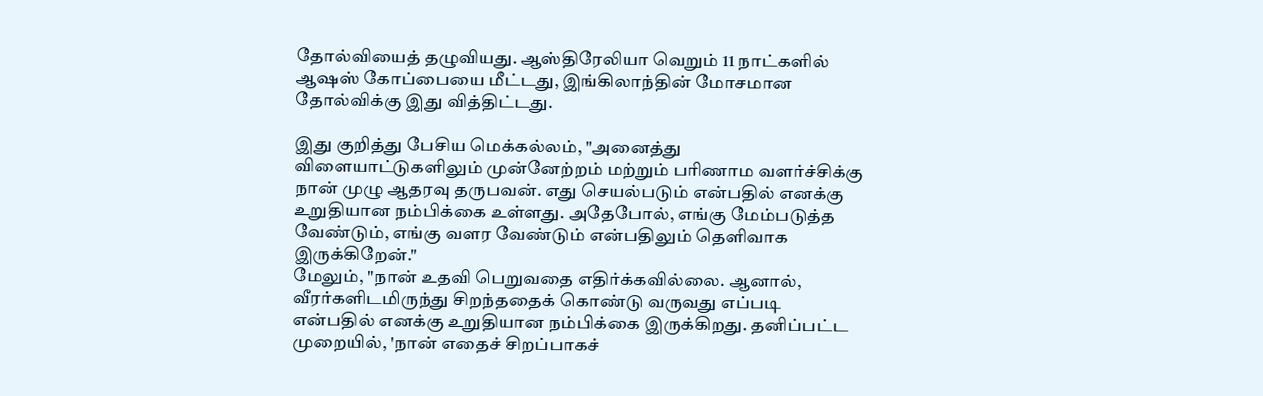தோல்வியைத் தழுவியது. ஆஸ்திரேலியா வெறும் 11 நாட்களில் ஆஷஸ் கோப்பையை மீட்டது, இங்கிலாந்தின் மோசமான தோல்விக்கு இது வித்திட்டது.

இது குறித்து பேசிய மெக்கல்லம், "அனைத்து விளையாட்டுகளிலும் முன்னேற்றம் மற்றும் பரிணாம வளர்ச்சிக்கு நான் முழு ஆதரவு தருபவன். எது செயல்படும் என்பதில் எனக்கு உறுதியான நம்பிக்கை உள்ளது. அதேபோல், எங்கு மேம்படுத்த வேண்டும், எங்கு வளர வேண்டும் என்பதிலும் தெளிவாக இருக்கிறேன்."
மேலும், "நான் உதவி பெறுவதை எதிர்க்கவில்லை. ஆனால், வீரர்களிடமிருந்து சிறந்ததைக் கொண்டு வருவது எப்படி என்பதில் எனக்கு உறுதியான நம்பிக்கை இருக்கிறது. தனிப்பட்ட முறையில், 'நான் எதைச் சிறப்பாகச்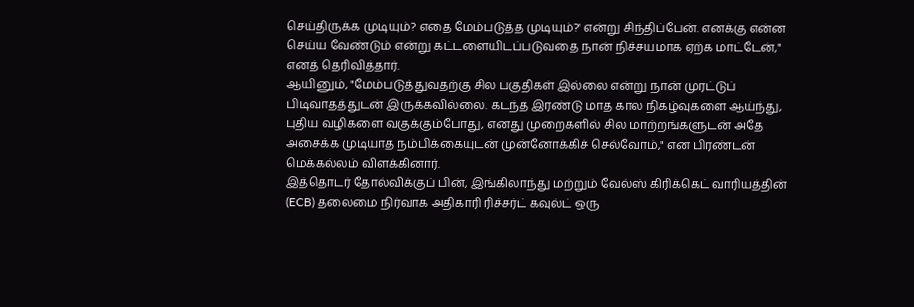செய்திருக்க முடியும்? எதை மேம்படுத்த முடியும்?' என்று சிந்திப்பேன். எனக்கு என்ன செய்ய வேண்டும் என்று கட்டளையிடப்படுவதை நான் நிச்சயமாக ஏற்க மாட்டேன்," எனத் தெரிவித்தார்.
ஆயினும், "மேம்படுத்துவதற்கு சில பகுதிகள் இல்லை என்று நான் முரட்டுப் பிடிவாதத்துடன் இருக்கவில்லை. கடந்த இரண்டு மாத கால நிகழ்வுகளை ஆய்ந்து, புதிய வழிகளை வகுக்கும்போது, எனது முறைகளில் சில மாற்றங்களுடன் அதே அசைக்க முடியாத நம்பிக்கையுடன் முன்னோக்கிச் செல்வோம்," என பிரண்டன் மெக்கல்லம் விளக்கினார்.
இத்தொடர் தோல்விக்குப் பின், இங்கிலாந்து மற்றும் வேல்ஸ் கிரிக்கெட் வாரியத்தின் (ECB) தலைமை நிர்வாக அதிகாரி ரிச்சர்ட் கவுல்ட் ஒரு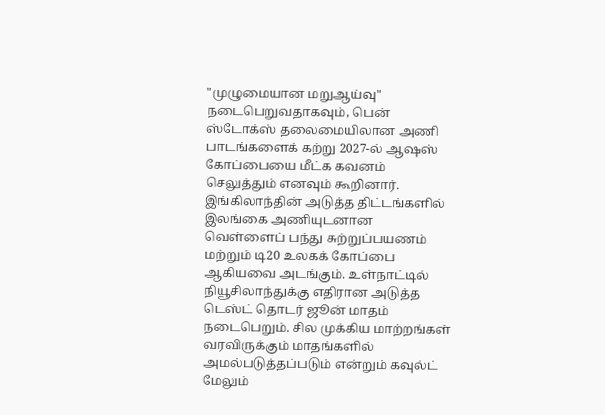"முழுமையான மறுஆய்வு" நடைபெறுவதாகவும், பென் ஸ்டோக்ஸ் தலைமையிலான அணி பாடங்களைக் கற்று 2027-ல் ஆஷஸ் கோப்பையை மீட்க கவனம் செலுத்தும் எனவும் கூறினார்.
இங்கிலாந்தின் அடுத்த திட்டங்களில் இலங்கை அணியுடனான வெள்ளைப் பந்து சுற்றுப்பயணம் மற்றும் டி20 உலகக் கோப்பை ஆகியவை அடங்கும். உள்நாட்டில் நியூசிலாந்துக்கு எதிரான அடுத்த டெஸ்ட் தொடர் ஜூன் மாதம் நடைபெறும். சில முக்கிய மாற்றங்கள் வரவிருக்கும் மாதங்களில் அமல்படுத்தப்படும் என்றும் கவுல்ட் மேலும்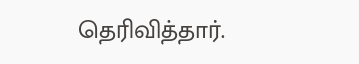தெரிவித்தார்.